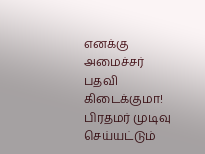எனக்கு அமைச்சர் பதவி கிடைக்குமா! பிரதமர் முடிவு செய்யட்டும்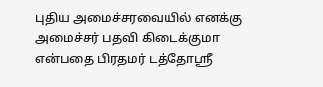புதிய அமைச்சரவையில் எனக்கு அமைச்சர் பதவி கிடைக்குமா என்பதை பிரதமர் டத்தோஸ்ரீ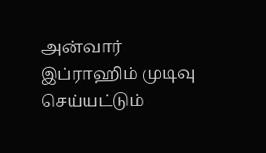அன்வார் இப்ராஹிம் முடிவு செய்யட்டும்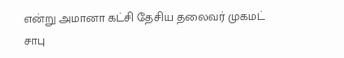என்று அமானா கட்சி தேசிய தலைவர் முகமட் சாபு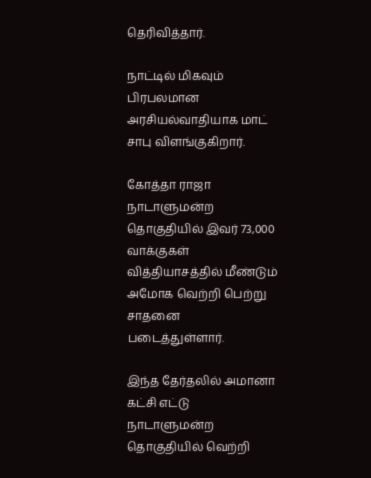தெரிவித்தார்.

நாட்டில் மிகவும் பிரபலமான அரசியல்வாதியாக மாட் சாபு விளங்குகிறார்.

கோத்தா ராஜா நாடாளுமன்ற தொகுதியில் இவர் 73,000 வாக்குகள் வித்தியாசத்தில் மீண்டும் அமோக வெற்றி பெற்று சாதனை படைத்துள்ளார்.

இந்த தேர்தலில் அமானா கட்சி எட்டு நாடாளுமன்ற தொகுதியில் வெற்றி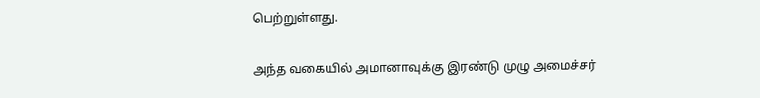பெற்றுள்ளது.

அந்த வகையில் அமானாவுக்கு இரண்டு முழு அமைச்சர்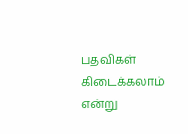பதவிகள் கிடைக்கலாம் என்று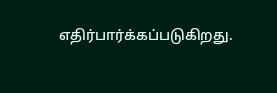எதிர்பார்க்கப்படுகிறது.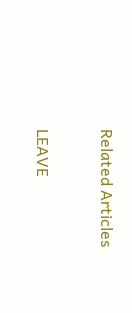Related Articles

LEAVE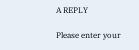A REPLY

Please enter your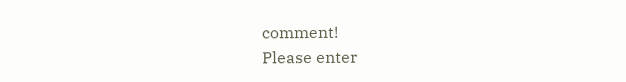comment!
Please enter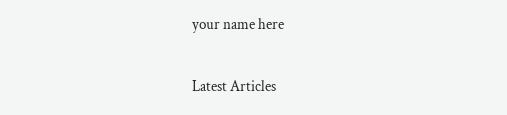your name here

Latest Articles